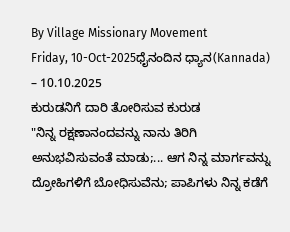By Village Missionary Movement
Friday, 10-Oct-2025ಧೈನಂದಿನ ಧ್ಯಾನ(Kannada) – 10.10.2025
ಕುರುಡನಿಗೆ ದಾರಿ ತೋರಿಸುವ ಕುರುಡ
"ನಿನ್ನ ರಕ್ಷಣಾನಂದವನ್ನು ನಾನು ತಿರಿಗಿ ಅನುಭವಿಸುವಂತೆ ಮಾಡು;... ಆಗ ನಿನ್ನ ಮಾರ್ಗವನ್ನು ದ್ರೋಹಿಗಳಿಗೆ ಬೋಧಿಸುವೆನು; ಪಾಪಿಗಳು ನಿನ್ನ ಕಡೆಗೆ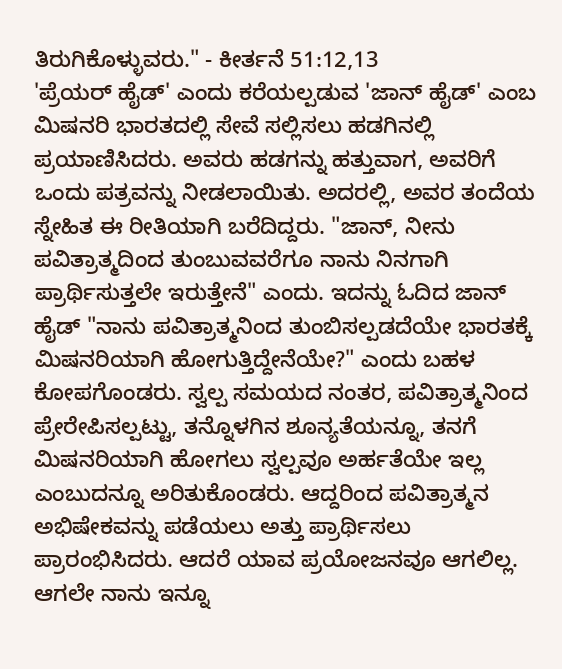ತಿರುಗಿಕೊಳ್ಳುವರು." - ಕೀರ್ತನೆ 51:12,13
'ಪ್ರೆಯರ್ ಹೈಡ್' ಎಂದು ಕರೆಯಲ್ಪಡುವ 'ಜಾನ್ ಹೈಡ್' ಎಂಬ ಮಿಷನರಿ ಭಾರತದಲ್ಲಿ ಸೇವೆ ಸಲ್ಲಿಸಲು ಹಡಗಿನಲ್ಲಿ ಪ್ರಯಾಣಿಸಿದರು. ಅವರು ಹಡಗನ್ನು ಹತ್ತುವಾಗ, ಅವರಿಗೆ ಒಂದು ಪತ್ರವನ್ನು ನೀಡಲಾಯಿತು. ಅದರಲ್ಲಿ, ಅವರ ತಂದೆಯ ಸ್ನೇಹಿತ ಈ ರೀತಿಯಾಗಿ ಬರೆದಿದ್ದರು. "ಜಾನ್, ನೀನು ಪವಿತ್ರಾತ್ಮದಿಂದ ತುಂಬುವವರೆಗೂ ನಾನು ನಿನಗಾಗಿ ಪ್ರಾರ್ಥಿಸುತ್ತಲೇ ಇರುತ್ತೇನೆ" ಎಂದು. ಇದನ್ನು ಓದಿದ ಜಾನ್ ಹೈಡ್ "ನಾನು ಪವಿತ್ರಾತ್ಮನಿಂದ ತುಂಬಿಸಲ್ಪಡದೆಯೇ ಭಾರತಕ್ಕೆ ಮಿಷನರಿಯಾಗಿ ಹೋಗುತ್ತಿದ್ದೇನೆಯೇ?" ಎಂದು ಬಹಳ ಕೋಪಗೊಂಡರು. ಸ್ವಲ್ಪ ಸಮಯದ ನಂತರ, ಪವಿತ್ರಾತ್ಮನಿಂದ ಪ್ರೇರೇಪಿಸಲ್ಪಟ್ಟು, ತನ್ನೊಳಗಿನ ಶೂನ್ಯತೆಯನ್ನೂ, ತನಗೆ ಮಿಷನರಿಯಾಗಿ ಹೋಗಲು ಸ್ವಲ್ಪವೂ ಅರ್ಹತೆಯೇ ಇಲ್ಲ ಎಂಬುದನ್ನೂ ಅರಿತುಕೊಂಡರು. ಆದ್ದರಿಂದ ಪವಿತ್ರಾತ್ಮನ ಅಭಿಷೇಕವನ್ನು ಪಡೆಯಲು ಅತ್ತು ಪ್ರಾರ್ಥಿಸಲು ಪ್ರಾರಂಭಿಸಿದರು. ಆದರೆ ಯಾವ ಪ್ರಯೋಜನವೂ ಆಗಲಿಲ್ಲ. ಆಗಲೇ ನಾನು ಇನ್ನೂ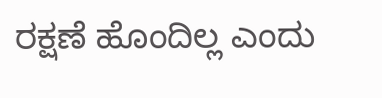ರಕ್ಷಣೆ ಹೊಂದಿಲ್ಲ ಎಂದು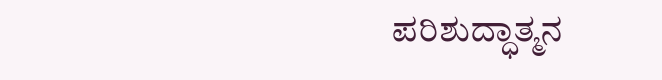ಪರಿಶುದ್ಧಾತ್ಮನ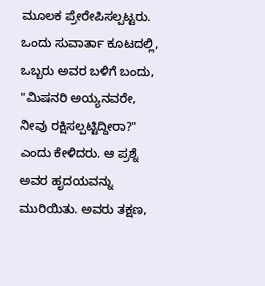ಮೂಲಕ ಪ್ರೇರೇಪಿಸಲ್ಪಟ್ಟರು. ಒಂದು ಸುವಾರ್ತಾ ಕೂಟದಲ್ಲಿ, ಒಬ್ಬರು ಅವರ ಬಳಿಗೆ ಬಂದು, "ಮಿಷನರಿ ಅಯ್ಯನವರೇ, ನೀವು ರಕ್ಷಿಸಲ್ಪಟ್ಟಿದ್ದೀರಾ?" ಎಂದು ಕೇಳಿದರು. ಆ ಪ್ರಶ್ನೆ ಅವರ ಹೃದಯವನ್ನು ಮುರಿಯಿತು. ಅವರು ತಕ್ಷಣ,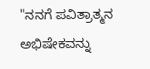"ನನಗೆ ಪವಿತ್ರಾತ್ಮನ ಅಭಿಷೇಕವನ್ನು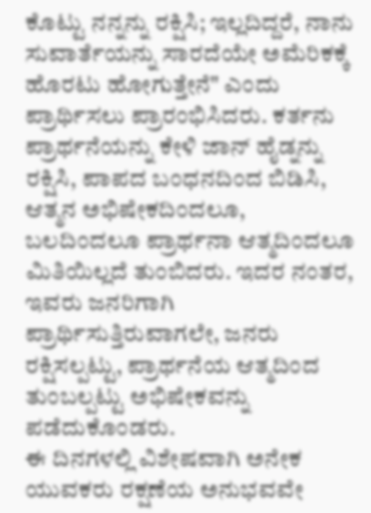ಕೊಟ್ಟು ನನ್ನನ್ನು ರಕ್ಷಿಸಿ; ಇಲ್ಲದಿದ್ದರೆ, ನಾನು ಸುವಾರ್ತೆಯನ್ನು ಸಾರದೆಯೇ ಅಮೆರಿಕಕ್ಕೆ ಹೊರಟು ಹೋಗುತ್ತೇನೆ" ಎಂದು ಪ್ರಾರ್ಥಿಸಲು ಪ್ರಾರಂಭಿಸಿದರು. ಕರ್ತನು ಪ್ರಾರ್ಥನೆಯನ್ನು ಕೇಳಿ ಜಾನ್ ಹೈಡ್ನನ್ನು ರಕ್ಷಿಸಿ, ಪಾಪದ ಬಂಧನದಿಂದ ಬಿಡಿಸಿ, ಆತ್ಮನ ಅಭಿಷೇಕದಿಂದಲೂ, ಬಲದಿಂದಲೂ ಪ್ರಾರ್ಥನಾ ಆತ್ಮದಿಂದಲೂ ಮಿತಿಯಿಲ್ಲದೆ ತುಂಬಿದರು. ಇದರ ನಂತರ, ಇವರು ಜನರಿಗಾಗಿ ಪ್ರಾರ್ಥಿಸುತ್ತಿರುವಾಗಲೇ, ಜನರು ರಕ್ಷಿಸಲ್ಪಟ್ಟು, ಪ್ರಾರ್ಥನೆಯ ಆತ್ಮದಿಂದ ತುಂಬಲ್ಪಟ್ಟು ಅಭಿಷೇಕವನ್ನು ಪಡೆದುಕೊಂಡರು.
ಈ ದಿನಗಳಲ್ಲಿ ವಿಶೇಷವಾಗಿ ಅನೇಕ ಯುವಕರು ರಕ್ಷಣೆಯ ಅನುಭವವೇ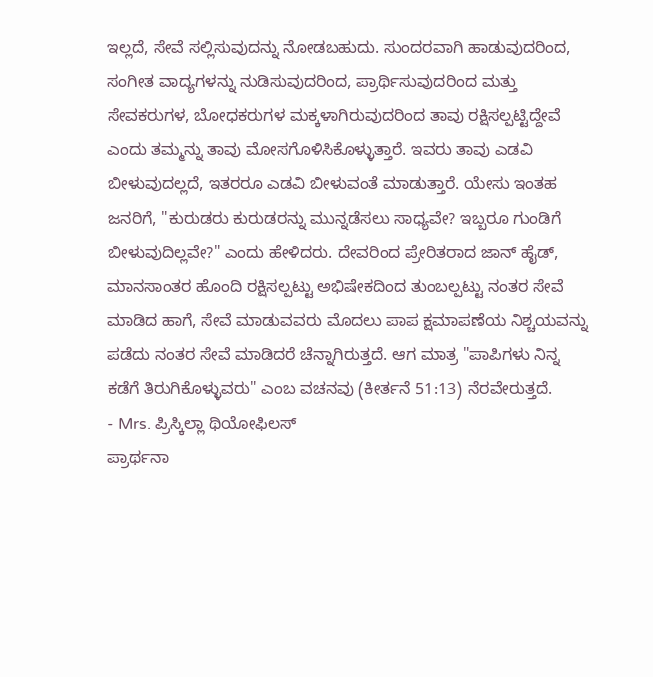ಇಲ್ಲದೆ, ಸೇವೆ ಸಲ್ಲಿಸುವುದನ್ನು ನೋಡಬಹುದು. ಸುಂದರವಾಗಿ ಹಾಡುವುದರಿಂದ, ಸಂಗೀತ ವಾದ್ಯಗಳನ್ನು ನುಡಿಸುವುದರಿಂದ, ಪ್ರಾರ್ಥಿಸುವುದರಿಂದ ಮತ್ತು ಸೇವಕರುಗಳ, ಬೋಧಕರುಗಳ ಮಕ್ಕಳಾಗಿರುವುದರಿಂದ ತಾವು ರಕ್ಷಿಸಲ್ಪಟ್ಟಿದ್ದೇವೆ ಎಂದು ತಮ್ಮನ್ನು ತಾವು ಮೋಸಗೊಳಿಸಿಕೊಳ್ಳುತ್ತಾರೆ. ಇವರು ತಾವು ಎಡವಿ ಬೀಳುವುದಲ್ಲದೆ, ಇತರರೂ ಎಡವಿ ಬೀಳುವಂತೆ ಮಾಡುತ್ತಾರೆ. ಯೇಸು ಇಂತಹ ಜನರಿಗೆ, "ಕುರುಡರು ಕುರುಡರನ್ನು ಮುನ್ನಡೆಸಲು ಸಾಧ್ಯವೇ? ಇಬ್ಬರೂ ಗುಂಡಿಗೆ ಬೀಳುವುದಿಲ್ಲವೇ?" ಎಂದು ಹೇಳಿದರು. ದೇವರಿಂದ ಪ್ರೇರಿತರಾದ ಜಾನ್ ಹೈಡ್, ಮಾನಸಾಂತರ ಹೊಂದಿ ರಕ್ಷಿಸಲ್ಪಟ್ಟು ಅಭಿಷೇಕದಿಂದ ತುಂಬಲ್ಪಟ್ಟು ನಂತರ ಸೇವೆ ಮಾಡಿದ ಹಾಗೆ, ಸೇವೆ ಮಾಡುವವರು ಮೊದಲು ಪಾಪ ಕ್ಷಮಾಪಣೆಯ ನಿಶ್ಚಯವನ್ನು ಪಡೆದು ನಂತರ ಸೇವೆ ಮಾಡಿದರೆ ಚೆನ್ನಾಗಿರುತ್ತದೆ. ಆಗ ಮಾತ್ರ "ಪಾಪಿಗಳು ನಿನ್ನ ಕಡೆಗೆ ತಿರುಗಿಕೊಳ್ಳುವರು" ಎಂಬ ವಚನವು (ಕೀರ್ತನೆ 51:13) ನೆರವೇರುತ್ತದೆ.
- Mrs. ಪ್ರಿಸ್ಕಿಲ್ಲಾ ಥಿಯೋಫಿಲಸ್
ಪ್ರಾರ್ಥನಾ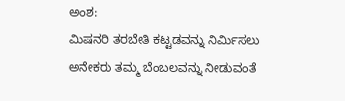ಅಂಶ:
ಮಿಷನರಿ ತರಬೇತಿ ಕಟ್ಟಡವನ್ನು ನಿರ್ಮಿಸಲು ಅನೇಕರು ತಮ್ಮ ಬೆಂಬಲವನ್ನು ನೀಡುವಂತೆ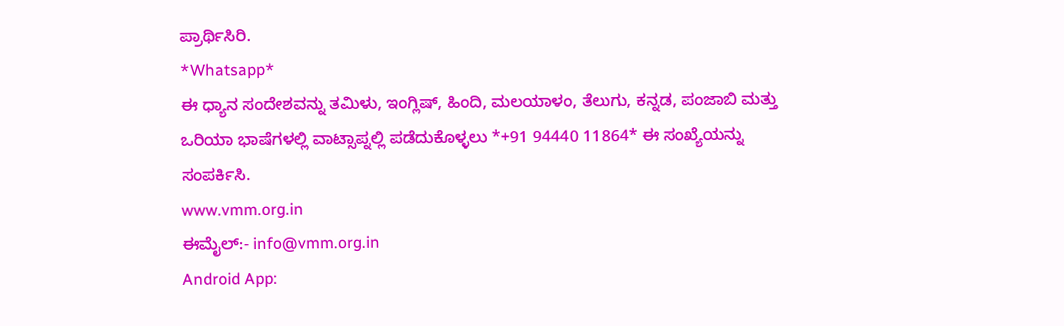ಪ್ರಾರ್ಥಿಸಿರಿ.
*Whatsapp*
ಈ ಧ್ಯಾನ ಸಂದೇಶವನ್ನು ತಮಿಳು, ಇಂಗ್ಲಿಷ್, ಹಿಂದಿ, ಮಲಯಾಳಂ, ತೆಲುಗು, ಕನ್ನಡ, ಪಂಜಾಬಿ ಮತ್ತು ಒರಿಯಾ ಭಾಷೆಗಳಲ್ಲಿ ವಾಟ್ಸಾಪ್ನಲ್ಲಿ ಪಡೆದುಕೊಳ್ಳಲು *+91 94440 11864* ಈ ಸಂಖ್ಯೆಯನ್ನು ಸಂಪರ್ಕಿಸಿ.
www.vmm.org.in
ಈಮೈಲ್:- info@vmm.org.in
Android App: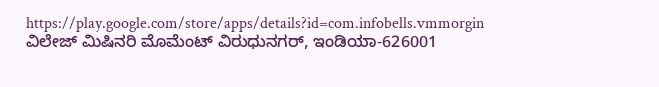https://play.google.com/store/apps/details?id=com.infobells.vmmorgin
ವಿಲೇಜ್ ಮಿಷಿನರಿ ಮೊಮೆಂಟ್ ವಿರುಧುನಗರ್, ಇಂಡಿಯಾ-626001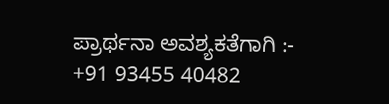ಪ್ರಾರ್ಥನಾ ಅವಶ್ಯಕತೆಗಾಗಿ :- +91 93455 40482